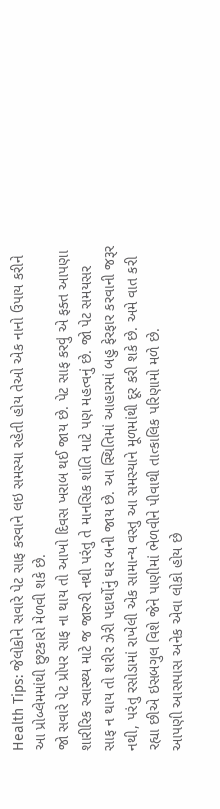Health Tips: જેલોકોને સવારે પેટ સાફ કરવાને લઇ સમસ્યા રહેતી હોય તેઓ એક નાનો ઉપાય કરીને આ પ્રોબ્લેમમાંથી છુટકારો મેળવી શકે છે.
જો સવારે પેટ પ્રોપર સાફ ના થાય તો આખો દિવસ ખરાબ થઈ જાય છે. પેટ સાફ કરવું એ ફક્ત આપણા શારીરિક સ્વાસ્થ્ય માટે જ જારુરી નથી પરંતુ તે માનસિક શાંતિ માટે પણ મહત્વનું છે. જો પેટ સમયસર સાફ ન થાય તો શરીર ઝેરી પદાર્થોનું ઘર બની જાય છે. આ સ્થિતિમાં આહારમાં બહુ ફેરફાર કરવાની જરૂર નથી, પરંતુ રસોડામાં રાખેલી એક સામાન્ય વસ્તુ આ સમસ્યાને મૂળમાંથી દૂર કરી શકે છે. અમે વાત કરી રહ્યા છીએ ઇસબગુલ વિશે જેને પાણીમાં ભેળવીને પીવાથી તાત્કાલિક પરિણામો મળે છે.
આપણી આસપાસ અનેક એવા લોકો હોય છે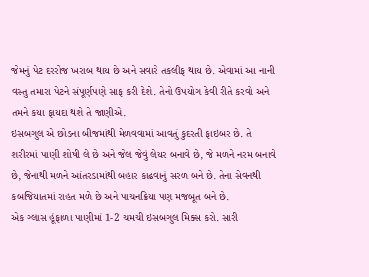જેમનું પેટ દરરોજ ખરાબ થાય છે અને સવારે તકલીફ થાય છે. એવામાં આ નાની વસ્તુ તમારા પેટને સંપૂર્ણપણે સાફ કરી દેશે. તેનો ઉપયોગ કેવી રીતે કરવો અને તમને કયા ફાયદા થશે તે જાણીએ.
ઇસબગુલ એ છોડના બીજમાંથી મેળવવામાં આવતું કુદરતી ફાઇબર છે. તે શરીરમાં પાણી શોષી લે છે અને જેલ જેવું લેયર બનાવે છે, જે મળને નરમ બનાવે છે, જેનાથી મળને આંતરડામાંથી બહાર કાઢવાનું સરળ બને છે. તેના સેવનથી કબજિયાતમાં રાહત મળે છે અને પાચનક્રિયા પણ મજબૂત બને છે.
એક ગ્લાસ હૂંફાળા પાણીમાં 1-2 ચમચી ઇસબગુલ મિક્સ કરો. સારી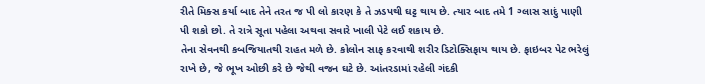રીતે મિક્સ કર્યા બાદ તેને તરત જ પી લો કારણ કે તે ઝડપથી ઘટ્ટ થાય છે. ત્યાર બાદ તમે 1 ગ્લાસ સાદું પાણી પી શકો છો. તે રાત્રે સૂતા પહેલા અથવા સવારે ખાલી પેટે લઈ શકાય છે.
તેના સેવનથી કબજિયાતથી રાહત મળે છે. કોલોન સાફ કરવાથી શરીર ડિટોક્સિફાય થાય છે. ફાઇબર પેટ ભરેલું રાખે છે, જે ભૂખ ઓછી કરે છે જેથી વજન ઘટે છે. આંતરડામાં રહેલી ગંદકી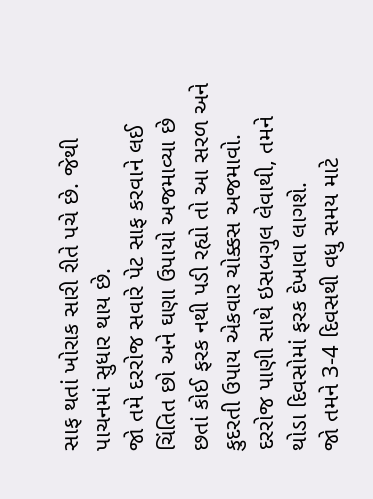સાફ થતાં ખોરાક સારી રીતે પચે છે. જેથી પાચનમાં સુધાર થાય છે.
જો તમે દરરોજ સવારે પેટ સાફ કરવાને લઈ ચિંતિત છો અને ઘણા ઉપાયો અજમાવ્યા છે છતાં કોઈ ફરક નથી પડી રહ્યો તો આ સરળ અને કુદરતી ઉપાય એકવાર ચોક્કસ અજમાવો. દરરોજ પાણી સાથે ઇસબગુલ લેવાથી, તમને થોડા દિવસોમાં ફરક દેખાવા લાગશે.
જો તમને 3-4 દિવસથી વધુ સમય માટે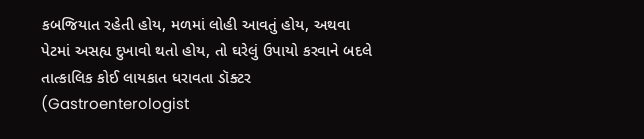કબજિયાત રહેતી હોય, મળમાં લોહી આવતું હોય, અથવા પેટમાં અસહ્ય દુખાવો થતો હોય, તો ઘરેલું ઉપાયો કરવાને બદલે તાત્કાલિક કોઈ લાયકાત ધરાવતા ડૉક્ટર (Gastroenterologist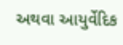અથવા આયુર્વેદિક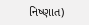નિષ્ણાત)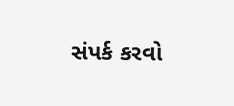સંપર્ક કરવો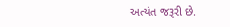અત્યંત જરૂરી છે.